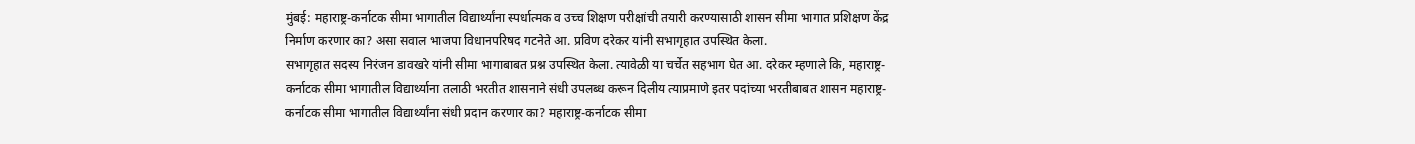मुंबई: महाराष्ट्र-कर्नाटक सीमा भागातील विद्यार्थ्यांना स्पर्धात्मक व उच्च शिक्षण परीक्षांची तयारी करण्यासाठी शासन सीमा भागात प्रशिक्षण केंद्र निर्माण करणार का? असा सवाल भाजपा विधानपरिषद गटनेते आ. प्रविण दरेकर यांनी सभागृहात उपस्थित केला.
सभागृहात सदस्य निरंजन डावखरे यांनी सीमा भागाबाबत प्रश्न उपस्थित केला. त्यावेळी या चर्चेत सहभाग घेत आ. दरेकर म्हणाले कि, महाराष्ट्र-कर्नाटक सीमा भागातील विद्यार्थ्याना तलाठी भरतीत शासनाने संधी उपलब्ध करून दिलीय त्याप्रमाणे इतर पदांच्या भरतीबाबत शासन महाराष्ट्र-कर्नाटक सीमा भागातील विद्यार्थ्यांना संधी प्रदान करणार का? महाराष्ट्र-कर्नाटक सीमा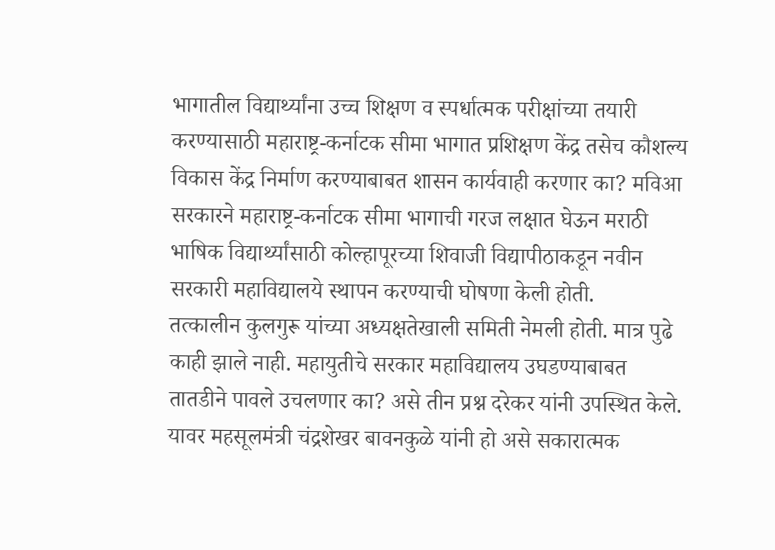भागातील विद्यार्थ्यांना उच्च शिक्षण व स्पर्धात्मक परीक्षांच्या तयारी करण्यासाठी महाराष्ट्र-कर्नाटक सीमा भागात प्रशिक्षण केंद्र तसेच कौशल्य विकास केंद्र निर्माण करण्याबाबत शासन कार्यवाही करणार का? मविआ सरकारने महाराष्ट्र-कर्नाटक सीमा भागाची गरज लक्षात घेऊन मराठी भाषिक विद्यार्थ्यांसाठी कोल्हापूरच्या शिवाजी विद्यापीठाकडून नवीन सरकारी महाविद्यालये स्थापन करण्याची घोषणा केली होती.
तत्कालीन कुलगुरू यांच्या अध्यक्षतेखाली समिती नेमली होती. मात्र पुढे काही झाले नाही. महायुतीचे सरकार महाविद्यालय उघडण्याबाबत तातडीने पावले उचलणार का? असे तीन प्रश्न दरेकर यांनी उपस्थित केले. यावर महसूलमंत्री चंद्रशेखर बावनकुळे यांनी हो असे सकारात्मक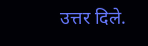उत्तर दिले.